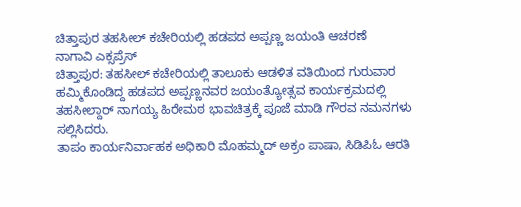ಚಿತ್ತಾಪುರ ತಹಸೀಲ್ ಕಚೇರಿಯಲ್ಲಿ ಹಡಪದ ಅಪ್ಪಣ್ಣ ಜಯಂತಿ ಆಚರಣೆ
ನಾಗಾವಿ ಎಕ್ಸಪ್ರೆಸ್
ಚಿತ್ತಾಪುರ: ತಹಸೀಲ್ ಕಚೇರಿಯಲ್ಲಿ ತಾಲೂಕು ಆಡಳಿತ ವತಿಯಿಂದ ಗುರುವಾರ ಹಮ್ಮಿಕೊಂಡಿದ್ದ ಹಡಪದ ಅಪ್ಪಣ್ಣನವರ ಜಯಂತ್ಯೋತ್ಸವ ಕಾರ್ಯಕ್ರಮದಲ್ಲಿ ತಹಸೀಲ್ದಾರ್ ನಾಗಯ್ಯ ಹಿರೇಮಠ ಭಾವಚಿತ್ರಕ್ಕೆ ಪೂಜೆ ಮಾಡಿ ಗೌರವ ನಮನಗಳು ಸಲ್ಲಿಸಿದರು.
ತಾಪಂ ಕಾರ್ಯನಿರ್ವಾಹಕ ಅಧಿಕಾರಿ ಮೊಹಮ್ಮದ್ ಅಕ್ರಂ ಪಾಷಾ, ಸಿಡಿಪಿಓ ಆರತಿ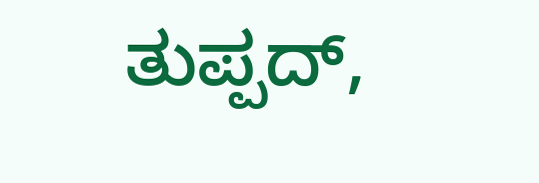ತುಪ್ಪದ್,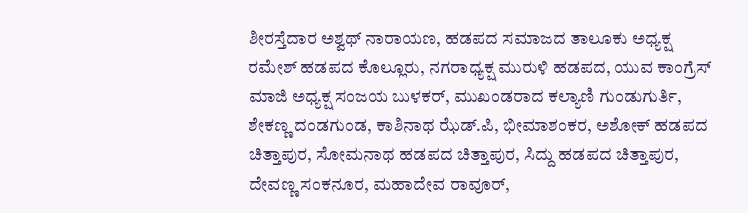ಶೀರಸ್ತೆದಾರ ಅಶ್ವಥ್ ನಾರಾಯಣ, ಹಡಪದ ಸಮಾಜದ ತಾಲೂಕು ಅಧ್ಯಕ್ಷ ರಮೇಶ್ ಹಡಪದ ಕೊಲ್ಲೂರು, ನಗರಾಧ್ಯಕ್ಷ ಮುರುಳಿ ಹಡಪದ, ಯುವ ಕಾಂಗ್ರೆಸ್ ಮಾಜಿ ಅಧ್ಯಕ್ಷ ಸಂಜಯ ಬುಳಕರ್, ಮುಖಂಡರಾದ ಕಲ್ಯಾಣಿ ಗುಂಡುಗುರ್ತಿ, ಶೇಕಣ್ಣ ದಂಡಗುಂಡ, ಕಾಶಿನಾಥ ಝೆಡ್.ಪಿ, ಭೀಮಾಶಂಕರ, ಅಶೋಕ್ ಹಡಪದ ಚಿತ್ತಾಪುರ, ಸೋಮನಾಥ ಹಡಪದ ಚಿತ್ತಾಪುರ, ಸಿದ್ದು ಹಡಪದ ಚಿತ್ತಾಪುರ, ದೇವಣ್ಣ ಸಂಕನೂರ, ಮಹಾದೇವ ರಾವೂರ್,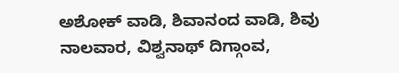ಅಶೋಕ್ ವಾಡಿ, ಶಿವಾನಂದ ವಾಡಿ, ಶಿವು ನಾಲವಾರ, ವಿಶ್ವನಾಥ್ ದಿಗ್ಗಾಂವ,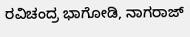ರವಿಚಂದ್ರ ಭಾಗೋಡಿ, ನಾಗರಾಜ್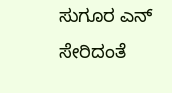ಸುಗೂರ ಎನ್ ಸೇರಿದಂತೆ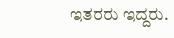ಇತರರು ಇದ್ದರು.